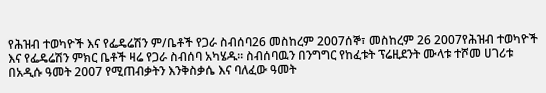የሕዝብ ተወካዮች እና የፌዴሬሽን ም/ቤቶች የጋራ ስብሰባ26 መስከረም 2007ሰኞ፣ መስከረም 26 2007የሕዝብ ተወካዮች እና የፌዴሬሽን ምክር ቤቶች ዛሬ የጋራ ስብሰባ አካሄዱ። ስብሰባዉን በንግግር የከፈቱት ፕሬዚደንት ሙላቱ ተሾመ ሀገሪቱ በአዲሱ ዓመት 2007 የሚጠብቃትን እንቅስቃሴ እና ባለፈው ዓመት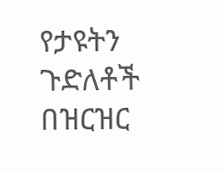የታዩትን ጉድለቶች በዝርዝር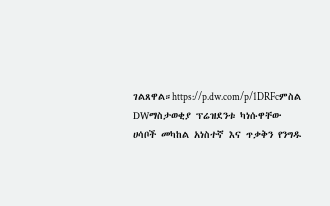ገልጸዋል።https://p.dw.com/p/1DRFcምስል DWማስታወቂያ ፕሬዝደንቱ ካነሱዋቸው ሀሳቦች መካከል አነስተኛ እና ጥቃቅን የንግዱ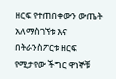ዘርፍ የተጠበቀውን ውጤት አለማስገኘቱ እና በትራንስፖርቱ ዘርፍ የሚታየው ችግር ዋነኞቹ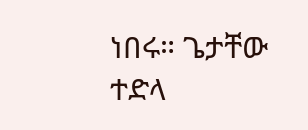ነበሩ። ጌታቸው ተድላ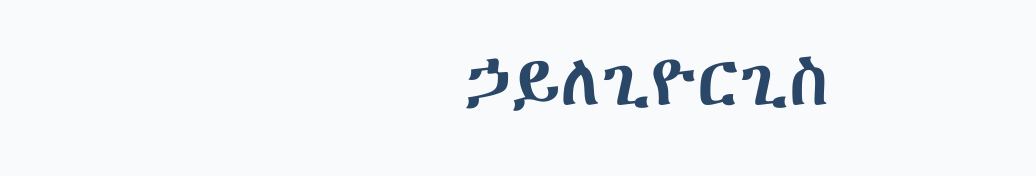ኃይለጊዮርጊስ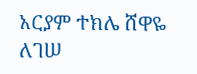አርያም ተክሌ ሸዋዬ ለገሠ